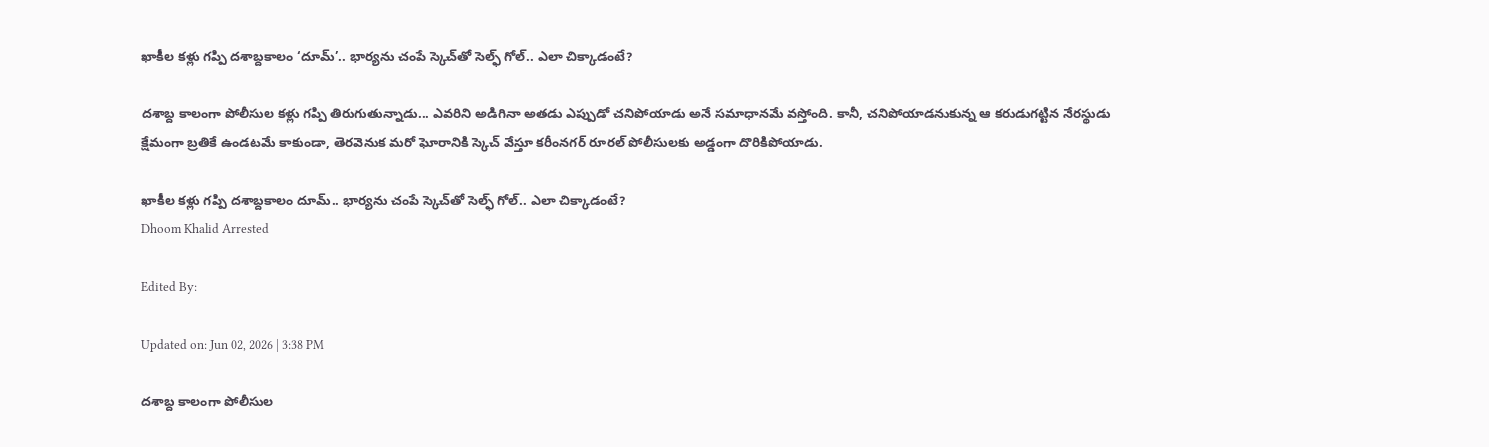ఖాకీల కళ్లు గప్పి దశాబ్దకాలం ‘దూమ్’.. భార్యను చంపే స్కెచ్‌తో సెల్ఫ్ గోల్.. ఎలా చిక్కాడంటే?

దశాబ్ద కాలంగా పోలీసుల కళ్లు గప్పి తిరుగుతున్నాడు... ఎవరిని అడిగినా అతడు ఎప్పుడో చనిపోయాడు అనే సమాధానమే వస్తోంది. కానీ, చనిపోయాడనుకున్న ఆ కరుడుగట్టిన నేరస్థుడు క్షేమంగా బ్రతికే ఉండటమే కాకుండా, తెరవెనుక మరో ఘోరానికి స్కెచ్ వేస్తూ కరీంనగర్ రూరల్ పోలీసులకు అడ్డంగా దొరికిపోయాడు.

ఖాకీల కళ్లు గప్పి దశాబ్దకాలం దూమ్.. భార్యను చంపే స్కెచ్‌తో సెల్ఫ్ గోల్.. ఎలా చిక్కాడంటే?
Dhoom Khalid Arrested

Edited By:

Updated on: Jun 02, 2026 | 3:38 PM

దశాబ్ద కాలంగా పోలీసుల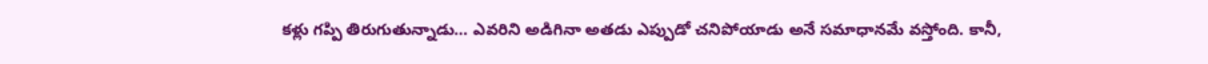కళ్లు గప్పి తిరుగుతున్నాడు… ఎవరిని అడిగినా అతడు ఎప్పుడో చనిపోయాడు అనే సమాధానమే వస్తోంది. కానీ,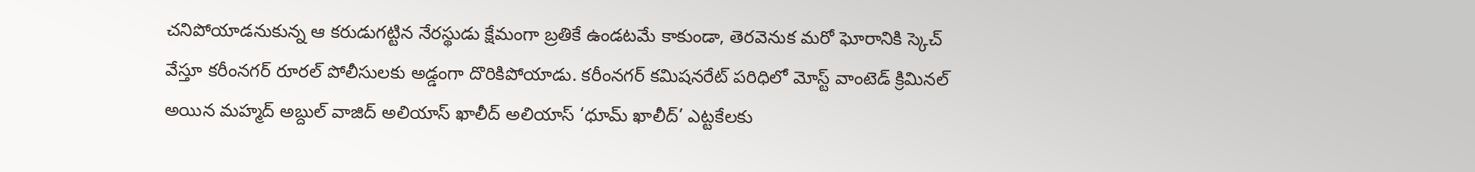చనిపోయాడనుకున్న ఆ కరుడుగట్టిన నేరస్థుడు క్షేమంగా బ్రతికే ఉండటమే కాకుండా, తెరవెనుక మరో ఘోరానికి స్కెచ్ వేస్తూ కరీంనగర్ రూరల్ పోలీసులకు అడ్డంగా దొరికిపోయాడు. కరీంనగర్ కమిషనరేట్ పరిధిలో మోస్ట్ వాంటెడ్ క్రిమినల్ అయిన మహ్మద్ అబ్దుల్ వాజిద్ అలియాస్ ఖాలీద్ అలియాస్ ‘ధూమ్ ఖాలీద్’ ఎట్టకేలకు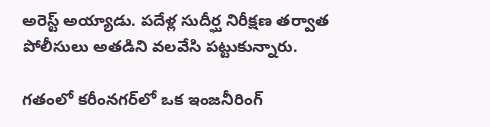అరెస్ట్ అయ్యాడు. పదేళ్ల సుదీర్ఘ నిరీక్షణ తర్వాత పోలీసులు అతడిని వలవేసి పట్టుకున్నారు.

గతంలో కరీంనగర్‌లో ఒక ఇంజనీరింగ్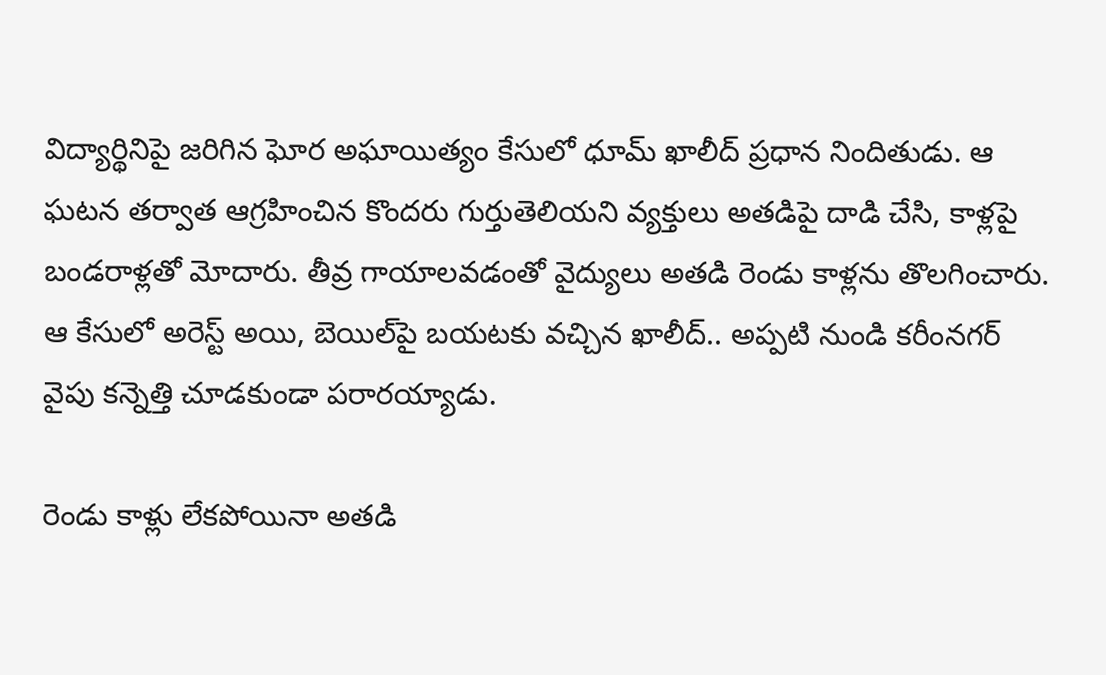విద్యార్థినిపై జరిగిన ఘోర అఘాయిత్యం కేసులో ధూమ్ ఖాలీద్ ప్రధాన నిందితుడు. ఆ ఘటన తర్వాత ఆగ్రహించిన కొందరు గుర్తుతెలియని వ్యక్తులు అతడిపై దాడి చేసి, కాళ్లపై బండరాళ్లతో మోదారు. తీవ్ర గాయాలవడంతో వైద్యులు అతడి రెండు కాళ్లను తొలగించారు. ఆ కేసులో అరెస్ట్ అయి, బెయిల్‌పై బయటకు వచ్చిన ఖాలీద్.. అప్పటి నుండి కరీంనగర్ వైపు కన్నెత్తి చూడకుండా పరారయ్యాడు.

రెండు కాళ్లు లేకపోయినా అతడి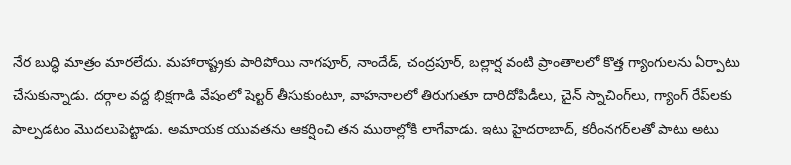నేర బుద్ధి మాత్రం మారలేదు. మహారాష్ట్రకు పారిపోయి నాగపూర్, నాందేడ్, చంద్రపూర్, బల్లార్ష వంటి ప్రాంతాలలో కొత్త గ్యాంగులను ఏర్పాటు చేసుకున్నాడు. దర్గాల వద్ద భిక్షగాడి వేషంలో షెల్టర్ తీసుకుంటూ, వాహనాలలో తిరుగుతూ దారిదోపిడీలు, చైన్ స్నాచింగ్‌లు, గ్యాంగ్ రేప్‌లకు పాల్పడటం మొదలుపెట్టాడు. అమాయక యువతను ఆకర్షించి తన ముఠాల్లోకి లాగేవాడు. ఇటు హైదరాబాద్, కరీంనగర్‌లతో పాటు అటు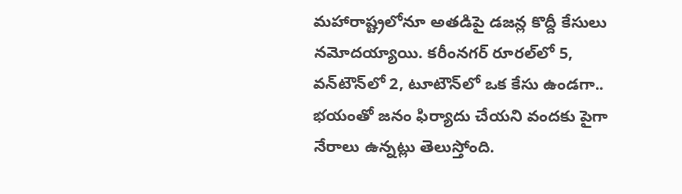మహారాష్ట్రలోనూ అతడిపై డజన్ల కొద్దీ కేసులు నమోదయ్యాయి. కరీంనగర్ రూరల్‌లో 5, వన్‌టౌన్‌లో 2, టూటౌన్‌లో ఒక కేసు ఉండగా.. భయంతో జనం ఫిర్యాదు చేయని వందకు పైగా నేరాలు ఉన్నట్లు తెలుస్తోంది.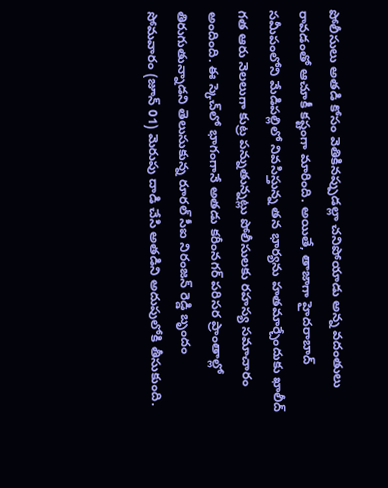పోలీసులు అతడి కోసం వెతికినప్పుడల్లా చనిపోయాడు అన్న వదంతులు రావడంతో ఆచూకీ కష్టంగా మారింది. అయితే, తాజాగా హైదరాబాద్ సమీపంలోని మేడిపల్లిలో నివసిస్తున్న తన భార్యను హతమార్చేందుకు ఖాలీద్ గత ఆరు నెలలుగా కుట్ర పన్నుతున్నట్లు పోలీసులకు రహస్య సమాచారం అందింది. ఈ స్కెచ్‌లో భాగంగానే అతడు కరీంనగర్ పరిసర ప్రాంతాల్లో తిరుగుతున్నాడని తెలుసుకున్న రూరల్ సీఐ నిరంజన్ రెడ్డి బృందం సోమవారం (జూన్ 01) మెరుపు దాడి చేసి అతడిని అదుపులోకి తీసుకుంది.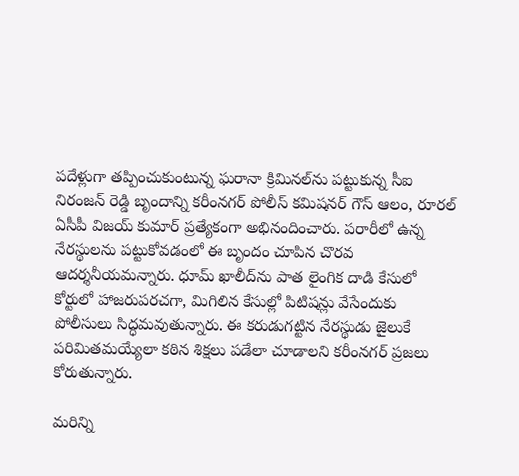పదేళ్లుగా తప్పించుకుంటున్న ఘరానా క్రిమినల్‌ను పట్టుకున్న సీఐ నిరంజన్ రెడ్డి బృందాన్ని కరీంనగర్ పోలీస్ కమిషనర్ గౌస్ ఆలం, రూరల్ ఏసీపీ విజయ్ కుమార్ ప్రత్యేకంగా అభినందించారు. పరారీలో ఉన్న నేరస్థులను పట్టుకోవడంలో ఈ బృందం చూపిన చొరవ ఆదర్శనీయమన్నారు. ధూమ్ ఖాలీద్‌ను పాత లైంగిక దాడి కేసులో కోర్టులో హాజరుపరచగా, మిగిలిన కేసుల్లో పిటిషన్లు వేసేందుకు పోలీసులు సిద్ధమవుతున్నారు. ఈ కరుడుగట్టిన నేరస్థుడు జైలుకే పరిమితమయ్యేలా కఠిన శిక్షలు పడేలా చూడాలని కరీంనగర్ ప్రజలు కోరుతున్నారు.

మరిన్ని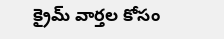క్రైమ్ వార్తల కోసం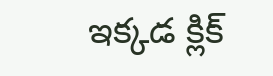ఇక్కడ క్లిక్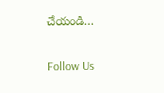చేయండి…

Follow Us